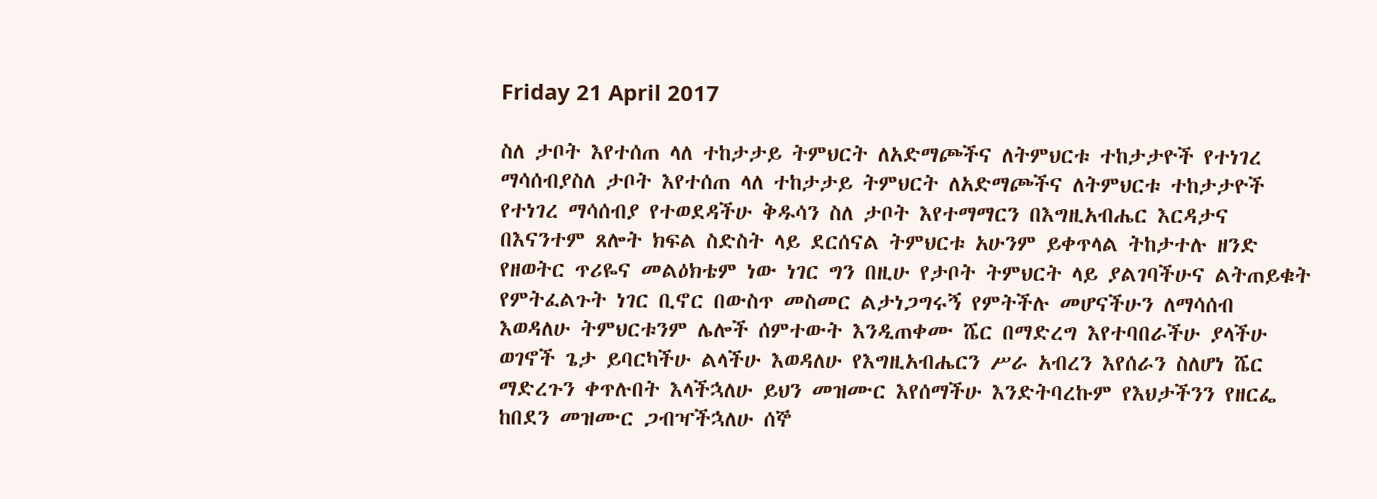Friday 21 April 2017

ስለ ታቦት እየተሰጠ ላለ ተከታታይ ትምህርት ለአድማጮችና ለትምህርቱ ተከታታዮች የተነገረ ማሳሰብያስለ ታቦት እየተሰጠ ላለ ተከታታይ ትምህርት ለአድማጮችና ለትምህርቱ ተከታታዮች የተነገረ ማሳሰብያ የተወደዳችሁ ቅዱሳን ስለ ታቦት እየተማማርን በእግዚአብሔር እርዳታና በእናንተም ጸሎት ክፍል ስድስት ላይ ደርሰናል ትምህርቱ አሁንም ይቀጥላል ትከታተሉ ዘንድ የዘወትር ጥሪዬና መልዕክቴም ነው ነገር ግን በዚሁ የታቦት ትምህርት ላይ ያልገባችሁና ልትጠይቁት የምትፈልጉት ነገር ቢኖር በውስጥ መስመር ልታነጋግሩኝ የምትችሉ መሆናችሁን ለማሳሰብ እወዳለሁ ትምህርቱንም ሌሎች ሰምተውት እንዲጠቀሙ ሼር በማድረግ እየተባበራችሁ ያላችሁ ወገኖች ጌታ ይባርካችሁ ልላችሁ እወዳለሁ የእግዚአብሔርን ሥራ አብረን እየሰራን ስለሆነ ሼር ማድረጉን ቀጥሉበት እላችኋለሁ ይህን መዝሙር እየሰማችሁ እንድትባረኩም የእህታችንን የዘርፌ ከበደን መዝሙር ጋብዣችኋለሁ ሰኞ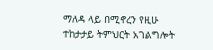ማለዳ ላይ በሚኖረን የዚሁ ተከታታይ ትምህርት አገልግሎት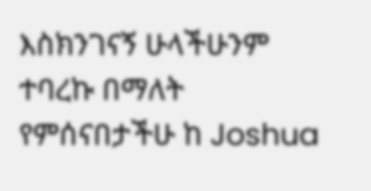እስክንገናኝ ሁላችሁንም ተባረኩ በማለት የምሰናበታችሁ ከ Joshua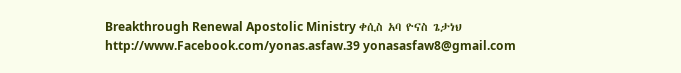Breakthrough Renewal Apostolic Ministry ቀሲስ አባ ዮናስ ጌታነህ http://www.Facebook.com/yonas.asfaw.39 yonasasfaw8@gmail.com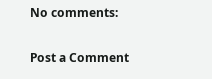No comments:

Post a Comment